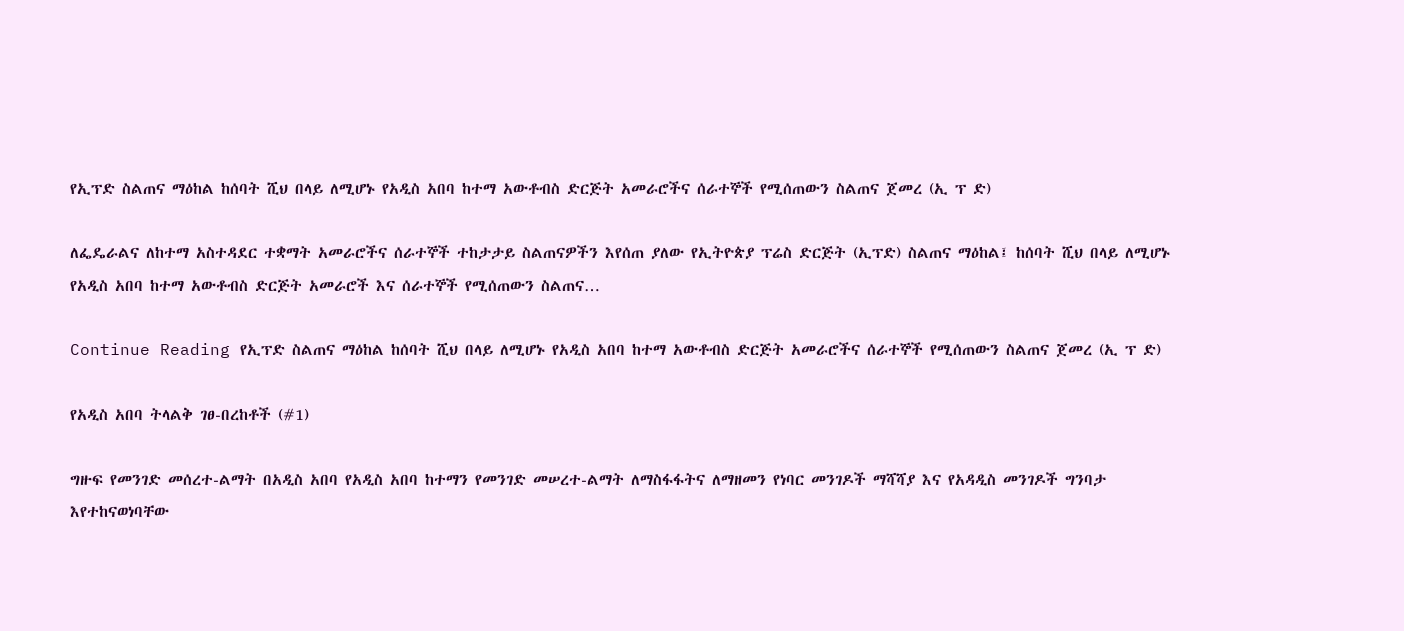የኢፕድ ስልጠና ማዕከል ከሰባት ሺህ በላይ ለሚሆኑ የአዲስ አበባ ከተማ አውቶብስ ድርጅት አመራሮችና ሰራተኞች የሚሰጠውን ስልጠና ጀመረ (ኢ ፕ ድ)

ለፌዴራልና ለከተማ አስተዳደር ተቋማት አመራሮችና ሰራተኞች ተከታታይ ስልጠናዎችን እየሰጠ ያለው የኢትዮጵያ ፕሬስ ድርጅት (ኢፕድ) ስልጠና ማዕከል፤ ከሰባት ሺህ በላይ ለሚሆኑ የአዲስ አበባ ከተማ አውቶብስ ድርጅት አመራሮች እና ሰራተኞች የሚሰጠውን ስልጠና…

Continue Reading የኢፕድ ስልጠና ማዕከል ከሰባት ሺህ በላይ ለሚሆኑ የአዲስ አበባ ከተማ አውቶብስ ድርጅት አመራሮችና ሰራተኞች የሚሰጠውን ስልጠና ጀመረ (ኢ ፕ ድ)

የአዲስ አበባ ትላልቅ ገፀ-በረከቶች (#1)

ግዙፍ የመንገድ መሰረተ-ልማት በአዲስ አበባ የአዲስ አበባ ከተማን የመንገድ መሠረተ-ልማት ለማስፋፋትና ለማዘመን የነባር መንገዶች ማሻሻያ እና የአዳዲስ መንገዶች ግንባታ እየተከናወነባቸው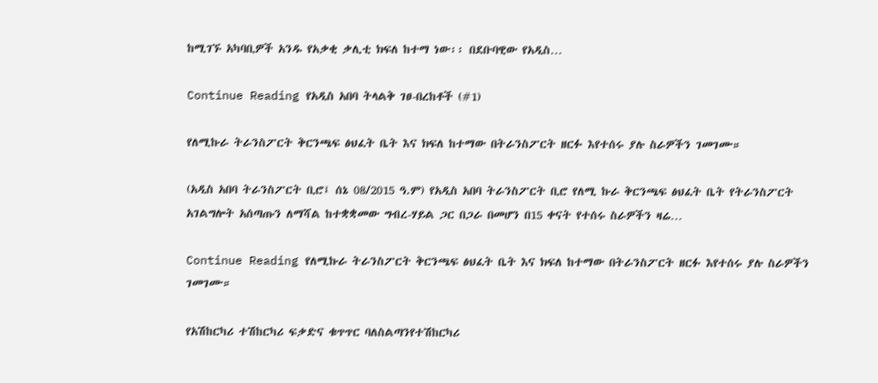ከሚገኙ አካባቢዎች አንዱ የአቃቂ ቃሊቲ ክፍለ ከተማ ነው፡፡ በደቡባዊው የአዲስ…

Continue Reading የአዲስ አበባ ትላልቅ ገፀ-በረከቶች (#1)

የለሚኩራ ትራንስፖርት ቅርንጫፍ ፅህፈት ቤት እና ክፍለ ከተማው በትራንስፖርት ዘርፉ እየተሰሩ ያሉ ስራዎችን ገመገሙ።

(አዲስ አበባ ትራንስፖርት ቢሮ፤ ሰኔ 08/2015 ዓ.ም) የአዲስ አበባ ትራንስፖርት ቢሮ የለሚ ኩራ ቅርንጫፍ ፅህፈት ቤት የትራንስፖርት አገልግሎት አሰጣጡን ለማሻል ከተቋቋመው ግብረ-ሃይል ጋር በጋራ በመሆን በ15 ቀናት የተሰሩ ስራዎችን ዛሬ…

Continue Reading የለሚኩራ ትራንስፖርት ቅርንጫፍ ፅህፈት ቤት እና ክፍለ ከተማው በትራንስፖርት ዘርፉ እየተሰሩ ያሉ ስራዎችን ገመገሙ።

የአሽከርካሪ ተሽከርካሪ ፍቃድና ቁጥጥር ባለስልጣንየተሽከርካሪ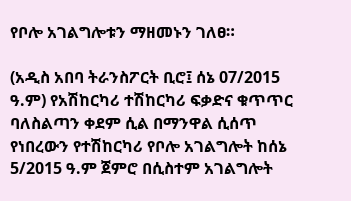የቦሎ አገልግሎቱን ማዘመኑን ገለፀ።

(አዲስ አበባ ትራንስፖርት ቢሮ፤ ሰኔ 07/2015 ዓ.ም) የአሽከርካሪ ተሽከርካሪ ፍቃድና ቁጥጥር ባለስልጣን ቀደም ሲል በማንዋል ሲሰጥ የነበረውን የተሽከርካሪ የቦሎ አገልግሎት ከሰኔ 5/2015 ዓ.ም ጀምሮ በሲስተም አገልግሎት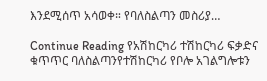እንደሚሰጥ አሳወቀ። የባለስልጣን መስሪያ…

Continue Reading የአሽከርካሪ ተሽከርካሪ ፍቃድና ቁጥጥር ባለስልጣንየተሽከርካሪ የቦሎ አገልግሎቱን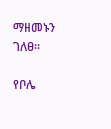ማዘመኑን ገለፀ።

የቦሌ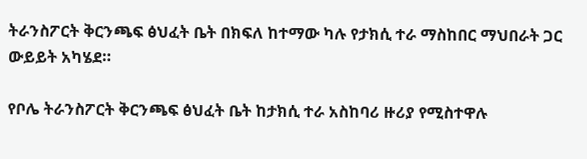ትራንስፖርት ቅርንጫፍ ፅህፈት ቤት በክፍለ ከተማው ካሉ የታክሲ ተራ ማስከበር ማህበራት ጋር ውይይት አካሄደ።

የቦሌ ትራንስፖርት ቅርንጫፍ ፅህፈት ቤት ከታክሲ ተራ አስከባሪ ዙሪያ የሚስተዋሉ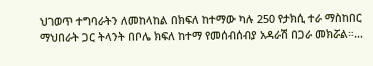ህገወጥ ተግባራትን ለመከላከል በክፍለ ከተማው ካሉ 250 የታክሲ ተራ ማስከበር ማህበራት ጋር ትላንት በቦሌ ክፍለ ከተማ የመሰብሰብያ አዳራሽ በጋራ መክሯል።…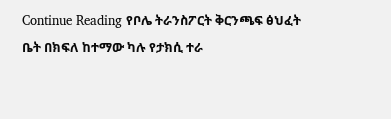Continue Reading የቦሌ ትራንስፖርት ቅርንጫፍ ፅህፈት ቤት በክፍለ ከተማው ካሉ የታክሲ ተራ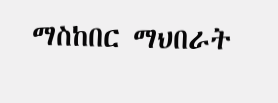ማስከበር ማህበራት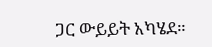ጋር ውይይት አካሄደ።